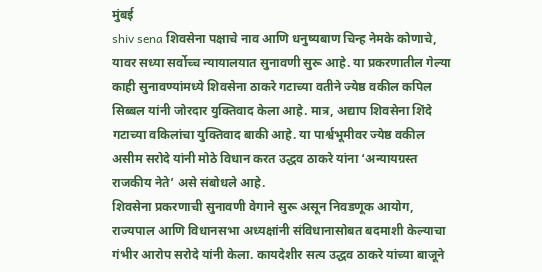मुंबई
shiv sena शिवसेना पक्षाचे नाव आणि धनुष्यबाण चिन्ह नेमके कोणाचे, यावर सध्या सर्वोच्च न्यायालयात सुनावणी सुरू आहे. या प्रकरणातील गेल्या काही सुनावण्यांमध्ये शिवसेना ठाकरे गटाच्या वतीने ज्येष्ठ वकील कपिल सिब्बल यांनी जोरदार युक्तिवाद केला आहे. मात्र, अद्याप शिवसेना शिंदे गटाच्या वकिलांचा युक्तिवाद बाकी आहे. या पार्श्वभूमीवर ज्येष्ठ वकील असीम सरोदे यांनी मोठे विधान करत उद्धव ठाकरे यांना ‘अन्यायग्रस्त राजकीय नेते’ असे संबोधले आहे.
शिवसेना प्रकरणाची सुनावणी वेगाने सुरू असून निवडणूक आयोग, राज्यपाल आणि विधानसभा अध्यक्षांनी संविधानासोबत बदमाशी केल्याचा गंभीर आरोप सरोदे यांनी केला. कायदेशीर सत्य उद्धव ठाकरे यांच्या बाजूने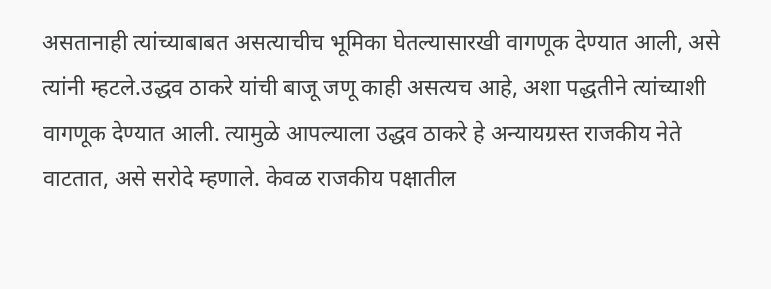असतानाही त्यांच्याबाबत असत्याचीच भूमिका घेतल्यासारखी वागणूक देण्यात आली, असे त्यांनी म्हटले.उद्धव ठाकरे यांची बाजू जणू काही असत्यच आहे, अशा पद्धतीने त्यांच्याशी वागणूक देण्यात आली. त्यामुळे आपल्याला उद्धव ठाकरे हे अन्यायग्रस्त राजकीय नेते वाटतात, असे सरोदे म्हणाले. केवळ राजकीय पक्षातील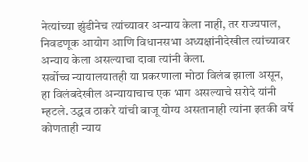नेत्यांच्या झुंडीनेच त्यांच्यावर अन्याय केला नाही, तर राज्यपाल, निवडणूक आयोग आणि विधानसभा अध्यक्षांनीदेखील त्यांच्यावर अन्याय केला असल्याचा दावा त्यांनी केला.
सर्वोच्च न्यायालयातही या प्रकरणाला मोठा विलंब झाला असून, हा विलंबदेखील अन्यायाचाच एक भाग असल्याचे सरोदे यांनी म्हटले. उद्धव ठाकरे यांची बाजू योग्य असतानाही त्यांना इतकी वर्षे कोणताही न्याय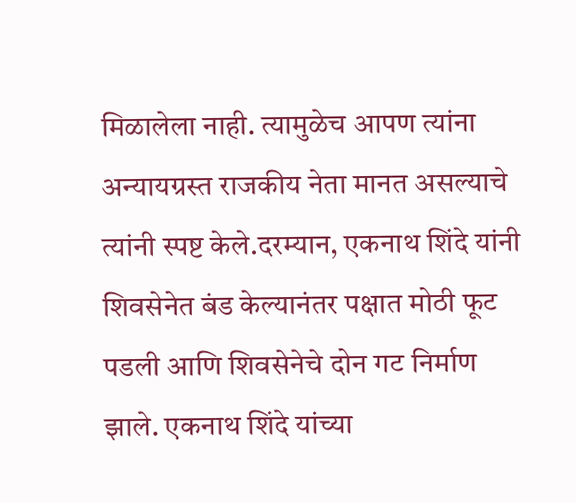मिळालेला नाही. त्यामुळेच आपण त्यांना अन्यायग्रस्त राजकीय नेता मानत असल्याचे त्यांनी स्पष्ट केले.दरम्यान, एकनाथ शिंदे यांनी शिवसेनेत बंड केल्यानंतर पक्षात मोठी फूट पडली आणि शिवसेनेचे दोन गट निर्माण झाले. एकनाथ शिंदे यांच्या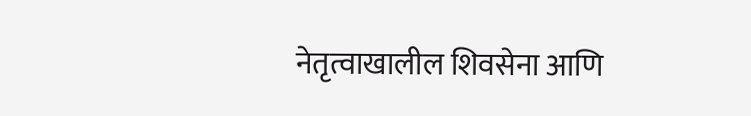नेतृत्वाखालील शिवसेना आणि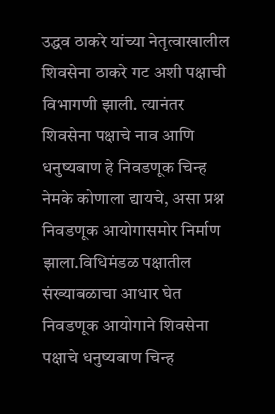उद्धव ठाकरे यांच्या नेतृत्वाखालील शिवसेना ठाकरे गट अशी पक्षाची विभागणी झाली. त्यानंतर शिवसेना पक्षाचे नाव आणि धनुष्यबाण हे निवडणूक चिन्ह नेमके कोणाला द्यायचे, असा प्रश्न निवडणूक आयोगासमोर निर्माण झाला.विधिमंडळ पक्षातील संख्याबळाचा आधार घेत निवडणूक आयोगाने शिवसेना पक्षाचे धनुष्यबाण चिन्ह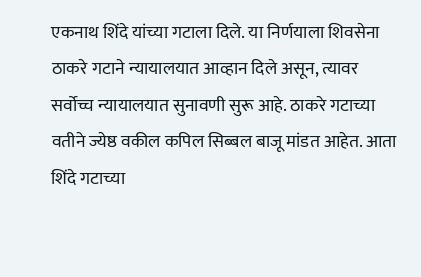एकनाथ शिंदे यांच्या गटाला दिले. या निर्णयाला शिवसेना ठाकरे गटाने न्यायालयात आव्हान दिले असून, त्यावर सर्वोच्च न्यायालयात सुनावणी सुरू आहे. ठाकरे गटाच्या वतीने ज्येष्ठ वकील कपिल सिब्बल बाजू मांडत आहेत. आता शिंदे गटाच्या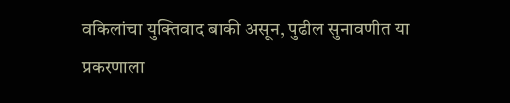वकिलांचा युक्तिवाद बाकी असून, पुढील सुनावणीत या प्रकरणाला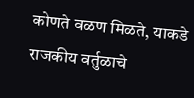कोणते वळण मिळते, याकडे राजकीय वर्तुळाचे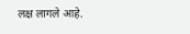लक्ष लागले आहे.